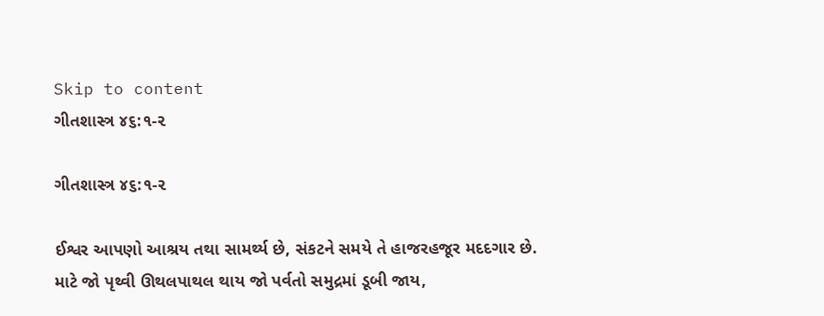Skip to content
ગીતશાસ્ત્ર ૪૬:૧-૨

ગીતશાસ્ત્ર ૪૬:૧-૨

ઈશ્વર આપણો આશ્રય તથા સામર્થ્ય છે, સંકટને સમયે તે હાજરહજૂર મદદગાર છે.
માટે જો પૃથ્વી ઊથલપાથલ થાય જો પર્વતો સમુદ્રમાં ડૂબી જાય,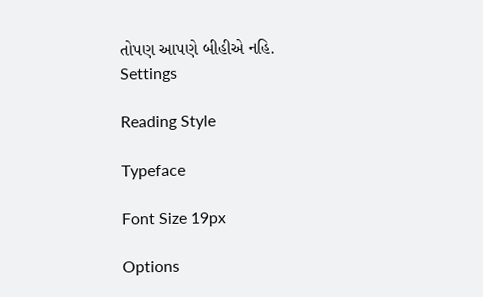તોપણ આપણે બીહીએ નહિ.
Settings

Reading Style

Typeface

Font Size 19px

Options